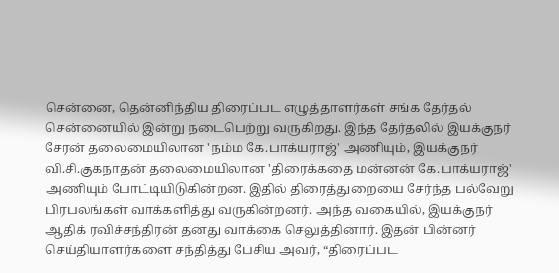சென்னை, தென்னிந்திய திரைப்பட எழுத்தாளர்கள் சங்க தேர்தல் சென்னையில் இன்று நடைபெற்று வருகிறது. இந்த தேர்தலில் இயக்குநர் சேரன் தலைமையிலான 'நம்ம கே.பாக்யராஜ்' அணியும், இயக்குநர் வி.சி.குகநாதன் தலைமையிலான 'திரைக்கதை மன்னன் கே.பாக்யராஜ்' அணியும் போட்டியிடுகின்றன. இதில் திரைத்துறையை சேர்ந்த பல்வேறு பிரபலங்கள் வாக்களித்து வருகின்றனர். அந்த வகையில், இயக்குநர் ஆதிக் ரவிச்சந்திரன் தனது வாக்கை செலுத்தினார். இதன் பின்னர் செய்தியாளர்களை சந்தித்து பேசிய அவர், “திரைப்பட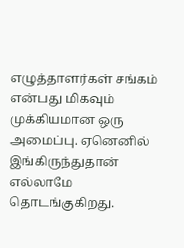எழுத்தாளர்கள் சங்கம் என்பது மிகவும் முக்கியமான ஒரு அமைப்பு. ஏனெனில் இங்கிருந்துதான் எல்லாமே தொடங்குகிறது.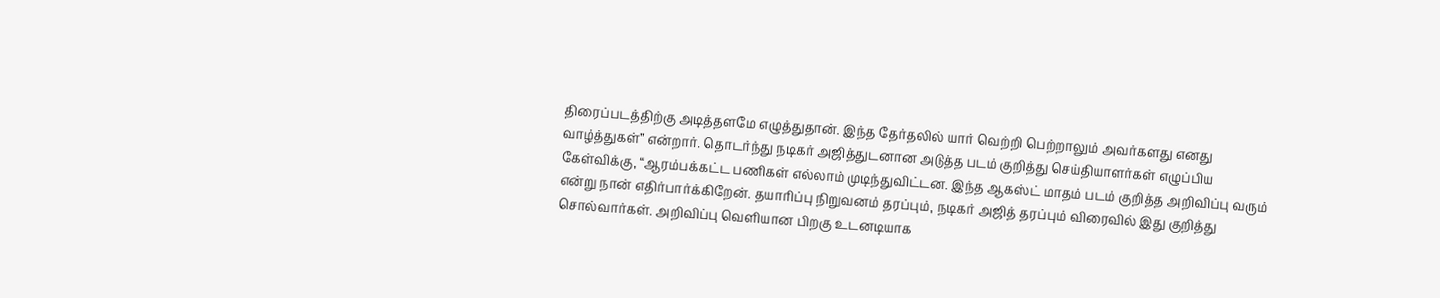திரைப்படத்திற்கு அடித்தளமே எழுத்துதான். இந்த தேர்தலில் யார் வெற்றி பெற்றாலும் அவர்களது எனது வாழ்த்துகள்” என்றார். தொடர்ந்து நடிகர் அஜித்துடனான அடுத்த படம் குறித்து செய்தியாளர்கள் எழுப்பிய கேள்விக்கு, “ஆரம்பக்கட்ட பணிகள் எல்லாம் முடிந்துவிட்டன. இந்த ஆகஸ்ட் மாதம் படம் குறித்த அறிவிப்பு வரும் என்று நான் எதிர்பார்க்கிறேன். தயாரிப்பு நிறுவனம் தரப்பும், நடிகர் அஜித் தரப்பும் விரைவில் இது குறித்து சொல்வார்கள். அறிவிப்பு வெளியான பிறகு உடனடியாக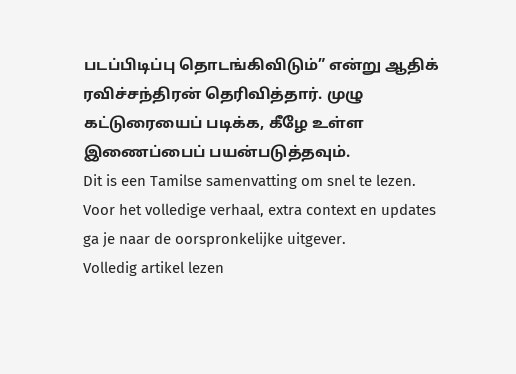படப்பிடிப்பு தொடங்கிவிடும்” என்று ஆதிக் ரவிச்சந்திரன் தெரிவித்தார். முழு கட்டுரையைப் படிக்க, கீழே உள்ள இணைப்பைப் பயன்படுத்தவும்.
Dit is een Tamilse samenvatting om snel te lezen. Voor het volledige verhaal, extra context en updates ga je naar de oorspronkelijke uitgever.
Volledig artikel lezen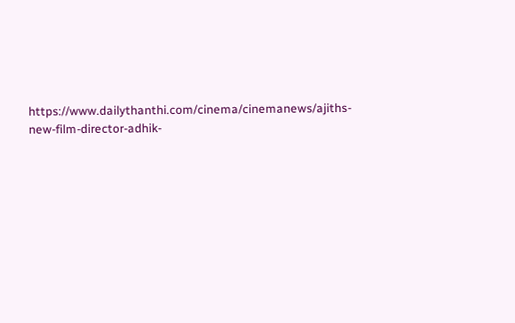https://www.dailythanthi.com/cinema/cinemanews/ajiths-new-film-director-adhik-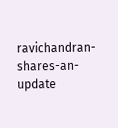ravichandran-shares-an-update